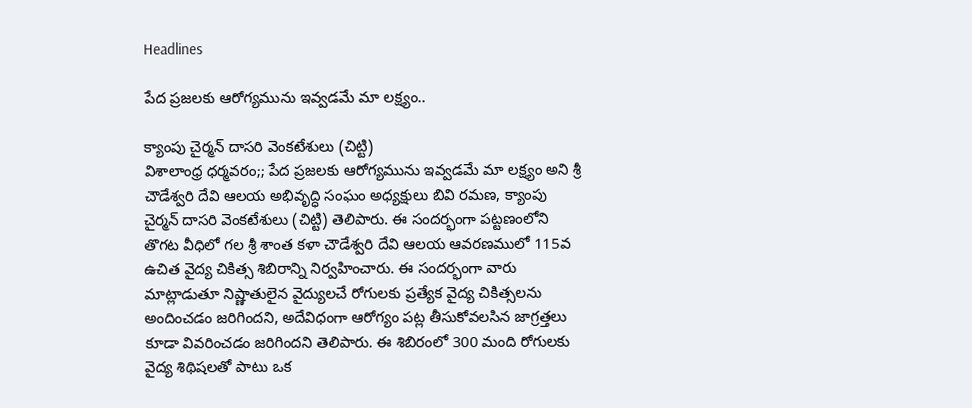Headlines

పేద ప్రజలకు ఆరోగ్యమును ఇవ్వడమే మా లక్ష్యం..

క్యాంపు చైర్మన్ దాసరి వెంకటేశులు (చిట్టి)
విశాలాంధ్ర ధర్మవరం;; పేద ప్రజలకు ఆరోగ్యమును ఇవ్వడమే మా లక్ష్యం అని శ్రీ చౌడేశ్వరి దేవి ఆలయ అభివృద్ధి సంఘం అధ్యక్షులు బివి రమణ, క్యాంపు చైర్మన్ దాసరి వెంకటేశులు (చిట్టి) తెలిపారు. ఈ సందర్భంగా పట్టణంలోని తొగట వీధిలో గల శ్రీ శాంత కళా చౌడేశ్వరి దేవి ఆలయ ఆవరణములో 115వ ఉచిత వైద్య చికిత్స శిబిరాన్ని నిర్వహించారు. ఈ సందర్భంగా వారు మాట్లాడుతూ నిష్ణాతులైన వైద్యులచే రోగులకు ప్రత్యేక వైద్య చికిత్సలను అందించడం జరిగిందని, అదేవిధంగా ఆరోగ్యం పట్ల తీసుకోవలసిన జాగ్రత్తలు కూడా వివరించడం జరిగిందని తెలిపారు. ఈ శిబిరంలో 300 మంది రోగులకు వైద్య శిథిషలతో పాటు ఒక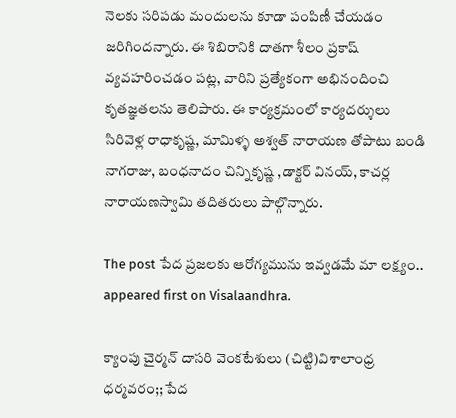నెలకు సరిపడు మందులను కూడా పంపిణీ చేయడం జరిగిందన్నారు. ఈ శిబిరానికి దాతగా శీలం ప్రకాష్ వ్యవహరించడం పట్ల, వారిని ప్రత్యేకంగా అభినందించి కృతజ్ఞతలను తెలిపారు. ఈ కార్యక్రమంలో కార్యదర్శులు సిరివెళ్ల రాధాకృష్ణ, మామిళ్ళ అశ్వత్ నారాయణ తోపాటు బండి నాగరాజు, బంధనాదం చిన్నికృష్ణ ,డాక్టర్ వినయ్, కాచర్ల నారాయణస్వామి తదితరులు పాల్గొన్నారు.

The post పేద ప్రజలకు ఆరోగ్యమును ఇవ్వడమే మా లక్ష్యం.. appeared first on Visalaandhra.

క్యాంపు చైర్మన్ దాసరి వెంకటేశులు (చిట్టి)విశాలాంధ్ర ధర్మవరం;; పేద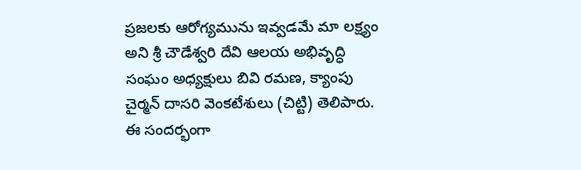ప్రజలకు ఆరోగ్యమును ఇవ్వడమే మా లక్ష్యం అని శ్రీ చౌడేశ్వరి దేవి ఆలయ అభివృద్ధి సంఘం అధ్యక్షులు బివి రమణ, క్యాంపు చైర్మన్ దాసరి వెంకటేశులు (చిట్టి) తెలిపారు. ఈ సందర్భంగా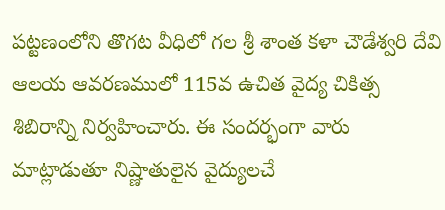పట్టణంలోని తొగట వీధిలో గల శ్రీ శాంత కళా చౌడేశ్వరి దేవి ఆలయ ఆవరణములో 115వ ఉచిత వైద్య చికిత్స శిబిరాన్ని నిర్వహించారు. ఈ సందర్భంగా వారు మాట్లాడుతూ నిష్ణాతులైన వైద్యులచే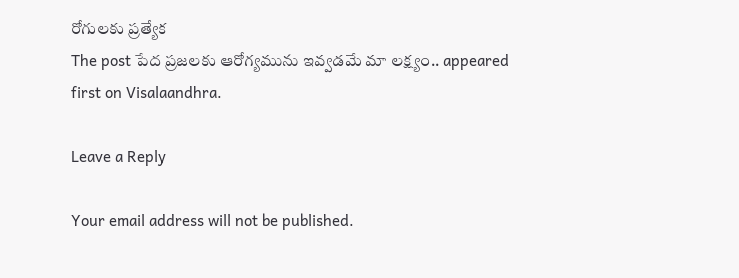రోగులకు ప్రత్యేక
The post పేద ప్రజలకు ఆరోగ్యమును ఇవ్వడమే మా లక్ష్యం.. appeared first on Visalaandhra.

Leave a Reply

Your email address will not be published.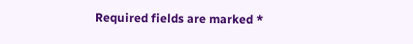Required fields are marked *